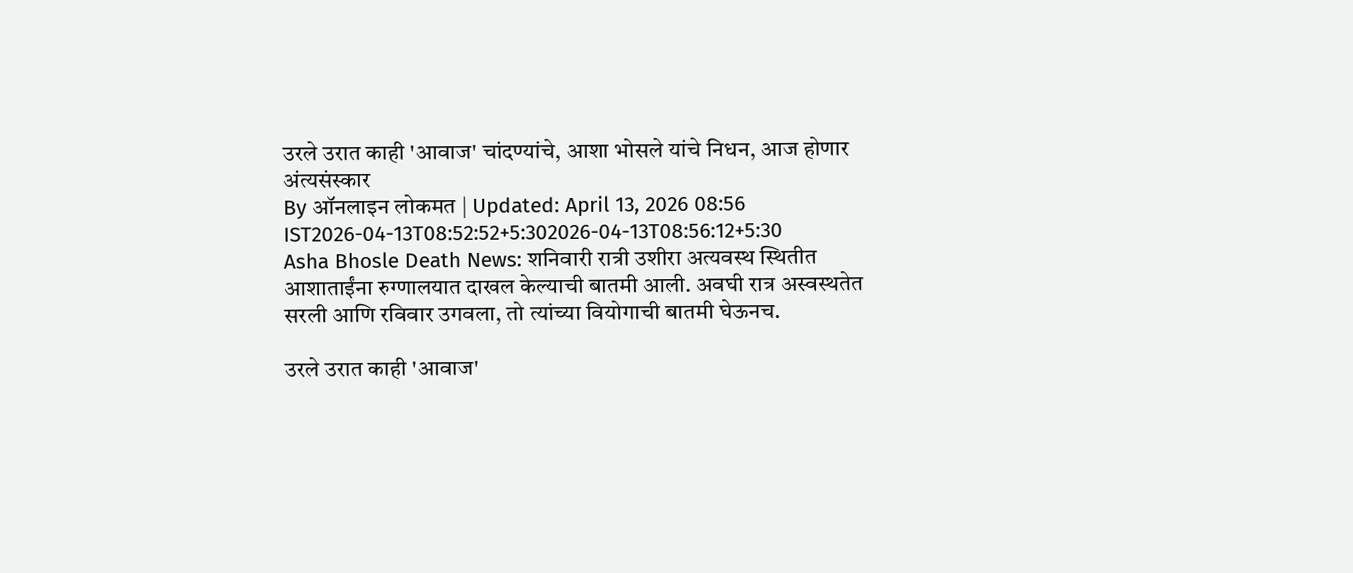उरले उरात काही 'आवाज' चांदण्यांचे, आशा भोसले यांचे निधन, आज होणार अंत्यसंस्कार
By ऑनलाइन लोकमत | Updated: April 13, 2026 08:56 IST2026-04-13T08:52:52+5:302026-04-13T08:56:12+5:30
Asha Bhosle Death News: शनिवारी रात्री उशीरा अत्यवस्थ स्थितीत आशाताईंना रुग्णालयात दाखल केल्याची बातमी आली. अवघी रात्र अस्वस्थतेत सरली आणि रविवार उगवला, तो त्यांच्या वियोगाची बातमी घेऊनच.

उरले उरात काही 'आवाज'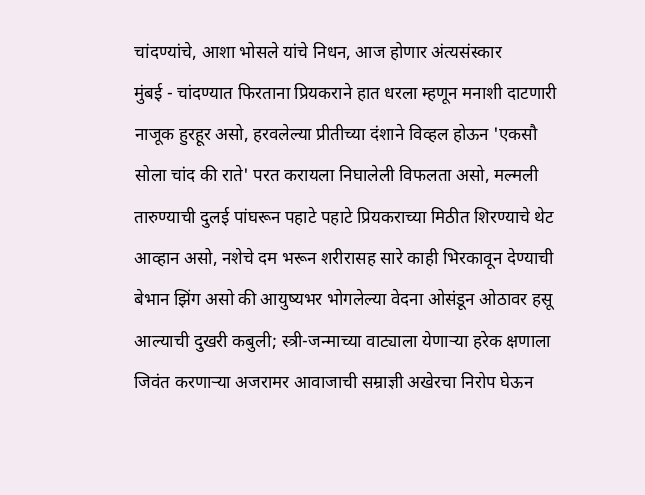चांदण्यांचे, आशा भोसले यांचे निधन, आज होणार अंत्यसंस्कार
मुंबई - चांदण्यात फिरताना प्रियकराने हात धरला म्हणून मनाशी दाटणारी नाजूक हुरहूर असो, हरवलेल्या प्रीतीच्या दंशाने विव्हल होऊन 'एकसौ सोला चांद की राते' परत करायला निघालेली विफलता असो, मल्मली तारुण्याची दुलई पांघरून पहाटे पहाटे प्रियकराच्या मिठीत शिरण्याचे थेट आव्हान असो, नशेचे दम भरून शरीरासह सारे काही भिरकावून देण्याची बेभान झिंग असो की आयुष्यभर भोगलेल्या वेदना ओसंडून ओठावर हसू आल्याची दुखरी कबुली; स्त्री-जन्माच्या वाट्याला येणाऱ्या हरेक क्षणाला जिवंत करणाऱ्या अजरामर आवाजाची सम्राज्ञी अखेरचा निरोप घेऊन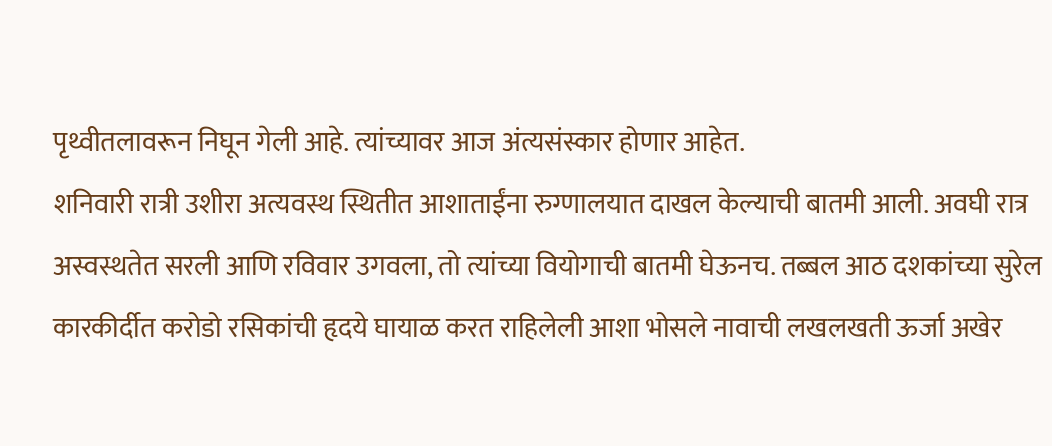पृथ्वीतलावरून निघून गेली आहे. त्यांच्यावर आज अंत्यसंस्कार होणार आहेत.
शनिवारी रात्री उशीरा अत्यवस्थ स्थितीत आशाताईंना रुग्णालयात दाखल केल्याची बातमी आली. अवघी रात्र अस्वस्थतेत सरली आणि रविवार उगवला, तो त्यांच्या वियोगाची बातमी घेऊनच. तब्बल आठ दशकांच्या सुरेल कारकीर्दीत करोडो रसिकांची हृदये घायाळ करत राहिलेली आशा भोसले नावाची लखलखती ऊर्जा अखेर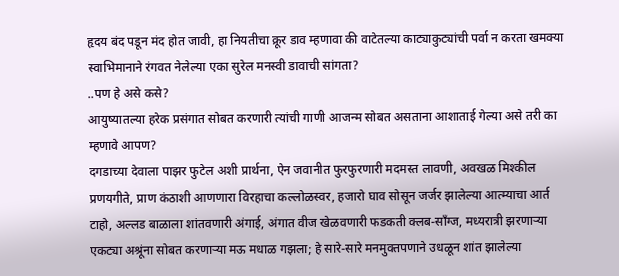हृदय बंद पडून मंद होत जावी, हा नियतीचा क्रूर डाव म्हणावा की वाटेतल्या काट्याकुट्यांची पर्वा न करता खमक्या स्वाभिमानाने रंगवत नेलेल्या एका सुरेल मनस्वी डावाची सांगता?
..पण हे असे कसे?
आयुष्यातल्या हरेक प्रसंगात सोबत करणारी त्यांची गाणी आजन्म सोबत असताना आशाताई गेल्या असे तरी का म्हणावे आपण?
दगडाच्या देवाला पाझर फुटेल अशी प्रार्थना, ऐन जवानीत फुरफुरणारी मदमस्त लावणी, अवखळ मिश्कील प्रणयगीते, प्राण कंठाशी आणणारा विरहाचा कल्लोळस्वर, हजारो घाव सोसून जर्जर झालेल्या आत्म्याचा आर्त टाहो, अल्लड बाळाला शांतवणारी अंगाई, अंगात वीज खेळवणारी फडकती क्लब-साँग्ज, मध्यरात्री झरणाऱ्या एकट्या अश्रूंना सोबत करणाऱ्या मऊ मधाळ गझला; हे सारे-सारे मनमुक्तपणाने उधळून शांत झालेल्या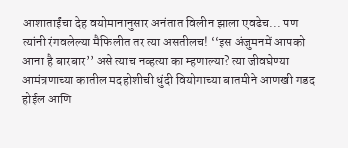आशाताईंचा देह वयोमानानुसार अनंतात विलीन झाला एवढेच... पण त्यांनी रंगवलेल्या मैफिलीत तर त्या असतीलच! ‘‘इस अंजुमनमें आपको आना है बारबार’’ असे त्याच नव्हत्या का म्हणाल्या? त्या जीवघेण्या आमंत्रणाच्या कातील मदहोशीची धुंदी वियोगाच्या बातमीने आणखी गडद होईल आणि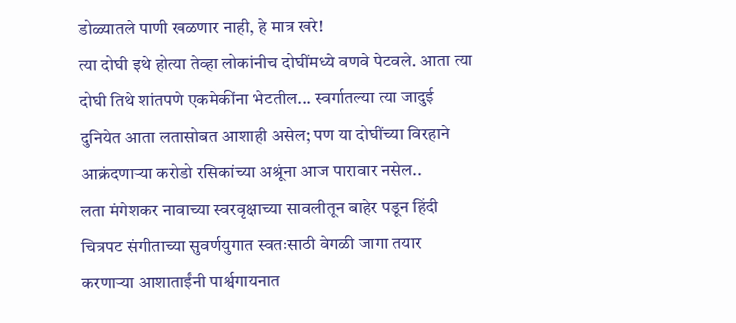डोळ्यातले पाणी खळणार नाही, हे मात्र खरे!
त्या दोघी इथे होत्या तेव्हा लोकांनीच दोघींमध्ये वणवे पेटवले. आता त्या दोघी तिथे शांतपणे एकमेकींना भेटतील... स्वर्गातल्या त्या जादुई दुनियेत आता लतासोबत आशाही असेल; पण या दोघींच्या विरहाने आक्रंदणाऱ्या करोडो रसिकांच्या अश्रूंना आज पारावार नसेल..
लता मंगेशकर नावाच्या स्वरवृक्षाच्या सावलीतून बाहेर पडून हिंदी चित्रपट संगीताच्या सुवर्णयुगात स्वतःसाठी वेगळी जागा तयार करणाऱ्या आशाताईंनी पार्श्वगायनात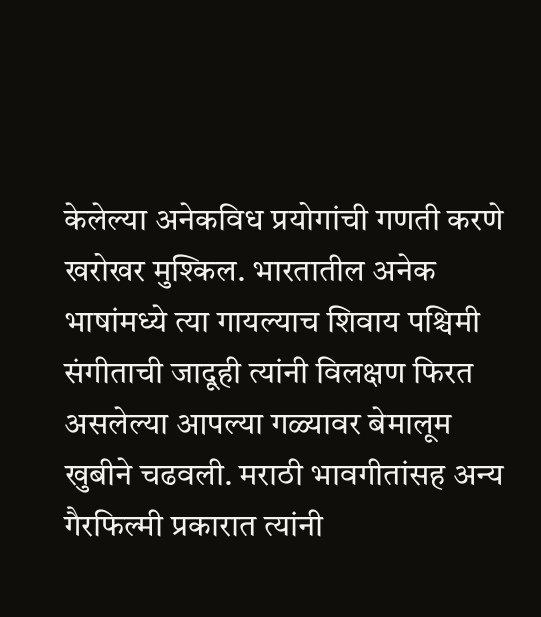केलेल्या अनेकविध प्रयोगांची गणती करणे खरोखर मुश्किल. भारतातील अनेक भाषांमध्ये त्या गायल्याच शिवाय पश्चिमी संगीताची जादूही त्यांनी विलक्षण फिरत असलेल्या आपल्या गळ्यावर बेमालूम खुबीने चढवली. मराठी भावगीतांसह अन्य गैरफिल्मी प्रकारात त्यांनी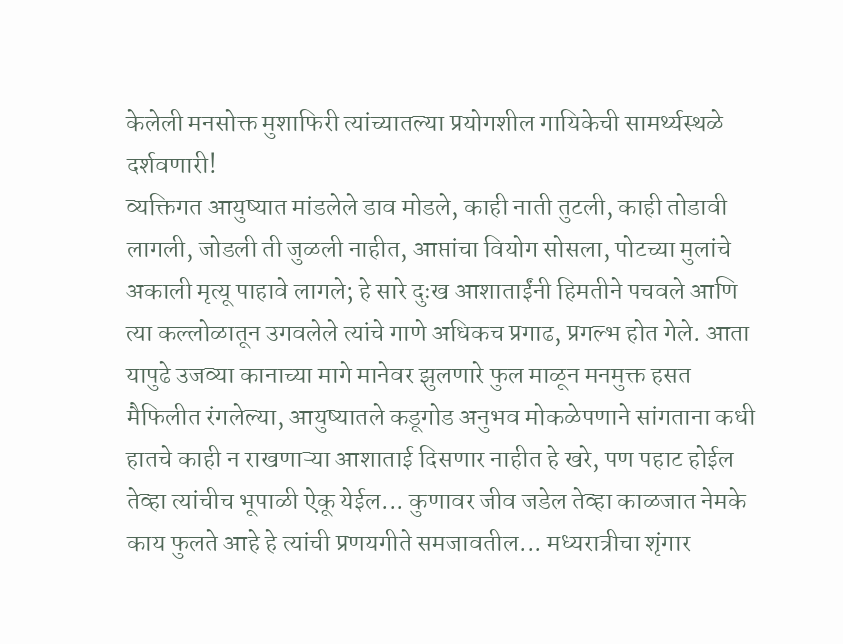केलेली मनसोक्त मुशाफिरी त्यांच्यातल्या प्रयोगशील गायिकेची सामर्थ्यस्थळे दर्शवणारी!
व्यक्तिगत आयुष्यात मांडलेले डाव मोडले, काही नाती तुटली, काही तोडावी लागली, जोडली ती जुळली नाहीत, आप्तांचा वियोग सोसला, पोटच्या मुलांचे अकाली मृत्यू पाहावे लागले; हे सारे दुःख आशाताईंनी हिमतीने पचवले आणि त्या कल्लोळातून उगवलेले त्यांचे गाणे अधिकच प्रगाढ, प्रगल्भ होत गेले. आता यापुढे उजव्या कानाच्या मागे मानेवर झुलणारे फुल माळून मनमुक्त हसत मैफिलीत रंगलेल्या, आयुष्यातले कडूगोड अनुभव मोकळेपणाने सांगताना कधी हातचे काही न राखणाऱ्या आशाताई दिसणार नाहीत हे खरे, पण पहाट होईल तेव्हा त्यांचीच भूपाळी ऐकू येईल... कुणावर जीव जडेल तेव्हा काळजात नेमके काय फुलते आहे हे त्यांची प्रणयगीते समजावतील... मध्यरात्रीचा शृंगार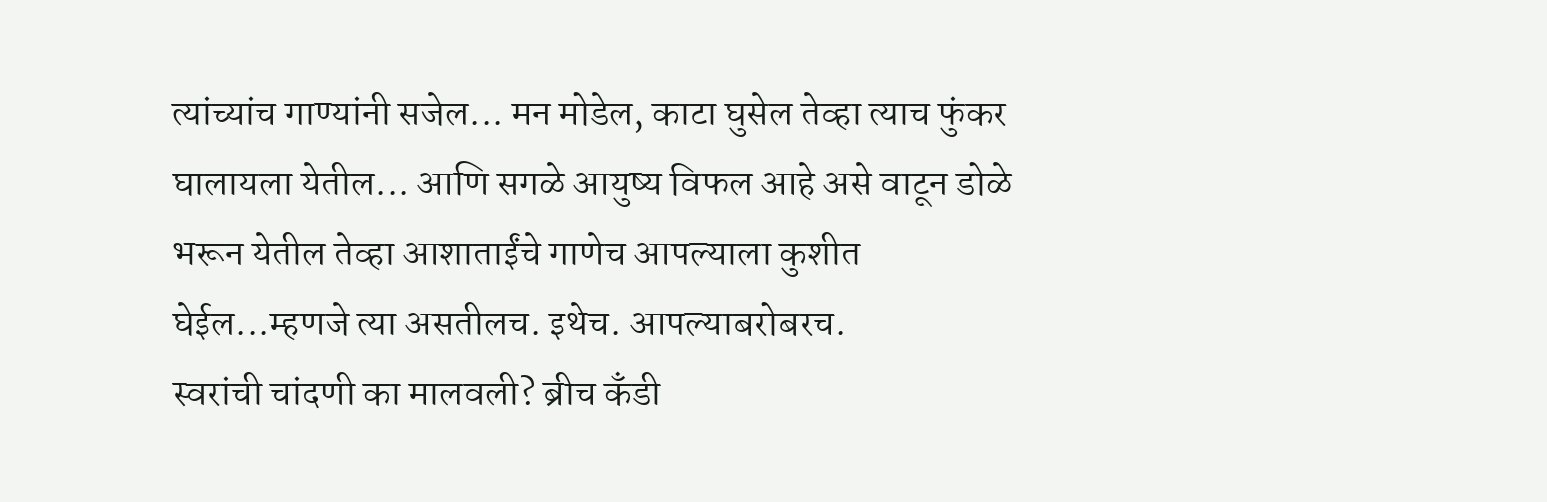त्यांच्यांच गाण्यांनी सजेल... मन मोडेल, काटा घुसेल तेव्हा त्याच फुंकर घालायला येतील... आणि सगळे आयुष्य विफल आहे असे वाटून डोळे भरून येतील तेव्हा आशाताईंचे गाणेच आपल्याला कुशीत घेईल...म्हणजे त्या असतीलच. इथेच. आपल्याबरोबरच.
स्वरांची चांदणी का मालवली? ब्रीच कँडी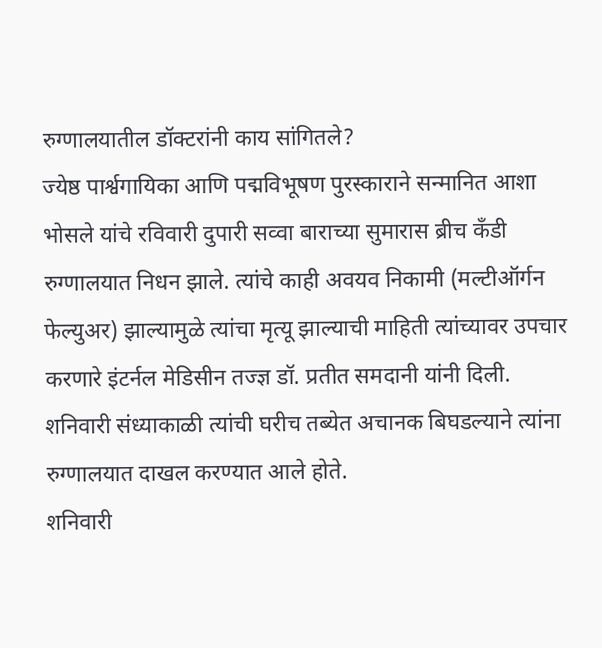रुग्णालयातील डॉक्टरांनी काय सांगितले?
ज्येष्ठ पार्श्वगायिका आणि पद्मविभूषण पुरस्काराने सन्मानित आशा भोसले यांचे रविवारी दुपारी सव्वा बाराच्या सुमारास ब्रीच कँडी रुग्णालयात निधन झाले. त्यांचे काही अवयव निकामी (मल्टीऑर्गन फेल्युअर) झाल्यामुळे त्यांचा मृत्यू झाल्याची माहिती त्यांच्यावर उपचार करणारे इंटर्नल मेडिसीन तज्ज्ञ डॉ. प्रतीत समदानी यांनी दिली. शनिवारी संध्याकाळी त्यांची घरीच तब्येत अचानक बिघडल्याने त्यांना रुग्णालयात दाखल करण्यात आले होते.
शनिवारी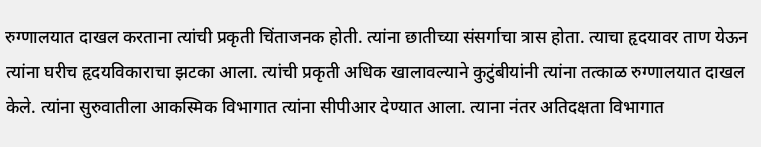रुग्णालयात दाखल करताना त्यांची प्रकृती चिंताजनक होती. त्यांना छातीच्या संसर्गाचा त्रास होता. त्याचा हृदयावर ताण येऊन त्यांना घरीच हृदयविकाराचा झटका आला. त्यांची प्रकृती अधिक खालावल्याने कुटुंबीयांनी त्यांना तत्काळ रुग्णालयात दाखल केले. त्यांना सुरुवातीला आकस्मिक विभागात त्यांना सीपीआर देण्यात आला. त्याना नंतर अतिदक्षता विभागात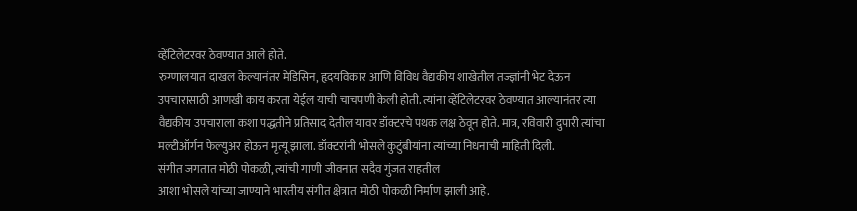व्हेंटिलेटरवर ठेवण्यात आले होते.
रुग्णालयात दाखल केल्यानंतर मेडिसिन, हृदयविकार आणि विविध वैद्यकीय शाखेतील तज्ज्ञांनी भेट देऊन उपचारासाठी आणखी काय करता येईल याची चाचपणी केली होती. त्यांना व्हेंटिलेटरवर ठेवण्यात आल्यानंतर त्या वैद्यकीय उपचाराला कशा पद्धतीने प्रतिसाद देतील यावर डॉक्टरचे पथक लक्ष ठेवून होते. मात्र, रविवारी दुपारी त्यांचा मल्टीऑर्गन फेल्युअर होऊन मृत्यू झाला. डॉक्टरांनी भोसले कुटुंबीयांना त्यांच्या निधनाची माहिती दिली.
संगीत जगतात मोठी पोकळी, त्यांची गाणी जीवनात सदैव गुंजत राहतील
आशा भोसले यांच्या जाण्याने भारतीय संगीत क्षेत्रात मोठी पोकळी निर्माण झाली आहे.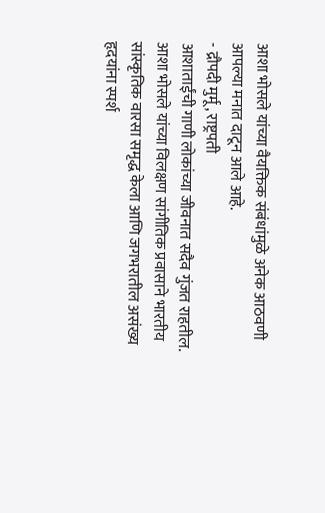आशा भोसले यांच्या वैयक्तिक संबंधांमुळे अनेक आठवणी आपल्या मनात दाटून आले आहे.
- द्रौपदी मुर्मू, राष्ट्रपती
आशाताईंची गाणी लोकांच्या जीवनात सदैव गुंजत राहतील. आशा भोसले यांच्या विलक्षण सांगीतिक प्रवासाने भारतीय सांस्कृतिक वारसा समृद्ध केला आणि जगभरातील असंख्य हृदयांना स्पर्श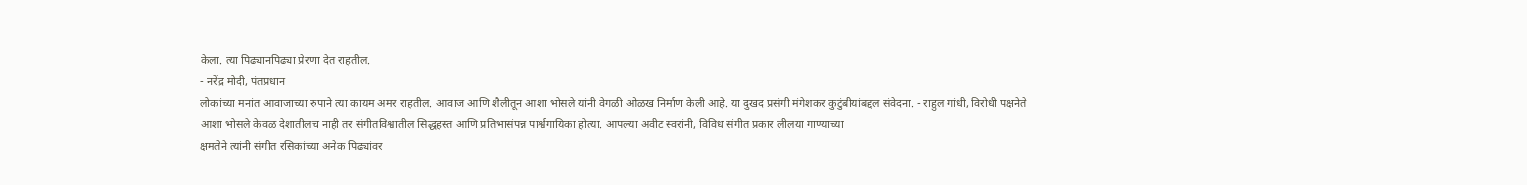केला. त्या पिढ्यानपिढ्या प्रेरणा देत राहतील.
- नरेंद्र मोदी, पंतप्रधान
लोकांच्या मनांत आवाजाच्या रुपाने त्या कायम अमर राहतील. आवाज आणि शैलीतून आशा भोसले यांनी वेगळी ओळख निर्माण केली आहे. या दुखद प्रसंगी मंगेशकर कुटुंबीयांबद्दल संवेदना. - राहुल गांधी, विरोधी पक्षनेते
आशा भोसले केवळ देशातीलच नाही तर संगीतविश्वातील सिद्धहस्त आणि प्रतिभासंपन्न पार्श्वगायिका होत्या. आपल्या अवीट स्वरांनी, विविध संगीत प्रकार लीलया गाण्याच्या
क्षमतेने त्यांनी संगीत रसिकांच्या अनेक पिढ्यांवर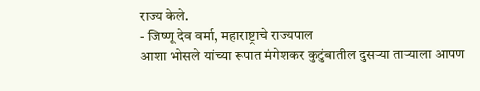राज्य केले.
- जिष्णू देव वर्मा, महाराष्ट्राचे राज्यपाल
आशा भोसले यांच्या रूपात मंगेशकर कुटुंबातील दुसऱ्या ताऱ्याला आपण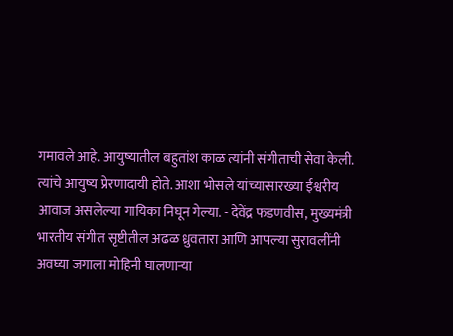गमावले आहे. आयुष्यातील बहुतांश काळ त्यांनी संगीताची सेवा केली. त्यांचे आयुष्य प्रेरणादायी होते. आशा भोसले यांच्यासारख्या ईश्वरीय आवाज असलेल्या गायिका निघून गेल्या. - देवेंद्र फडणवीस, मुख्यमंत्री
भारतीय संगीत सृष्टीतील अढळ ध्रुवतारा आणि आपल्या सुरावलींनी अवघ्या जगाला मोहिनी घालणाऱ्या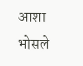आशा भोसले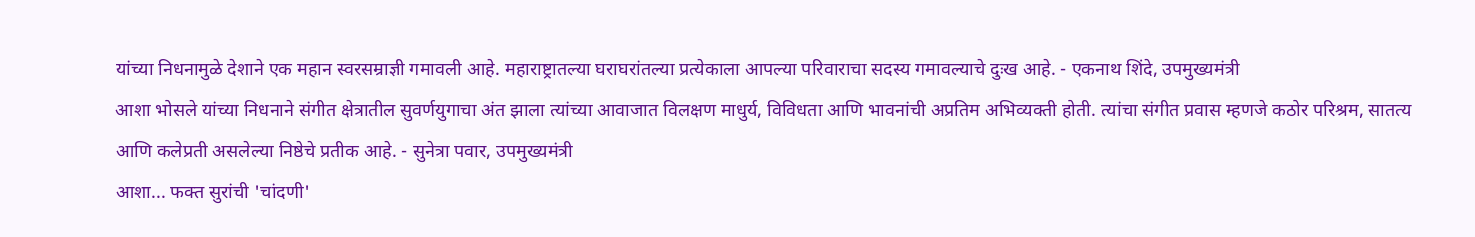यांच्या निधनामुळे देशाने एक महान स्वरसम्राज्ञी गमावली आहे. महाराष्ट्रातल्या घराघरांतल्या प्रत्येकाला आपल्या परिवाराचा सदस्य गमावल्याचे दुःख आहे. - एकनाथ शिंदे, उपमुख्यमंत्री
आशा भोसले यांच्या निधनाने संगीत क्षेत्रातील सुवर्णयुगाचा अंत झाला त्यांच्या आवाजात विलक्षण माधुर्य, विविधता आणि भावनांची अप्रतिम अभिव्यक्ती होती. त्यांचा संगीत प्रवास म्हणजे कठोर परिश्रम, सातत्य आणि कलेप्रती असलेल्या निष्ठेचे प्रतीक आहे. - सुनेत्रा पवार, उपमुख्यमंत्री
आशा... फक्त सुरांची 'चांदणी'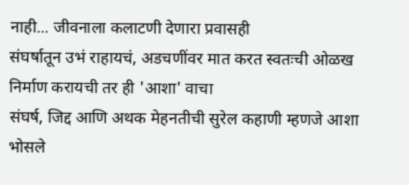नाही... जीवनाला कलाटणी देणारा प्रवासही
संघर्षातून उभं राहायचं, अडचणींवर मात करत स्वतःची ओळख निर्माण करायची तर ही 'आशा' वाचा
संघर्ष, जिद्द आणि अथक मेहनतीची सुरेल कहाणी म्हणजे आशा भोसले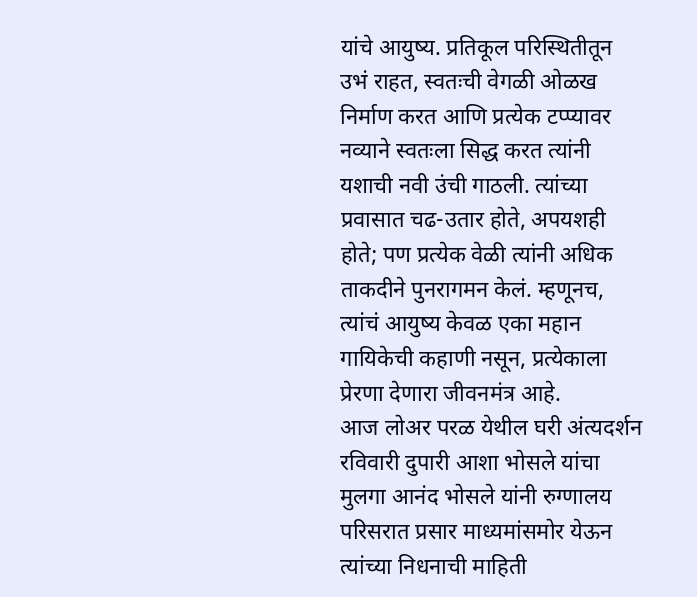यांचे आयुष्य. प्रतिकूल परिस्थितीतून उभं राहत, स्वतःची वेगळी ओळख निर्माण करत आणि प्रत्येक टप्प्यावर नव्याने स्वतःला सिद्ध करत त्यांनी यशाची नवी उंची गाठली. त्यांच्या प्रवासात चढ-उतार होते, अपयशही होते; पण प्रत्येक वेळी त्यांनी अधिक ताकदीने पुनरागमन केलं. म्हणूनच, त्यांचं आयुष्य केवळ एका महान गायिकेची कहाणी नसून, प्रत्येकाला प्रेरणा देणारा जीवनमंत्र आहे.
आज लोअर परळ येथील घरी अंत्यदर्शन
रविवारी दुपारी आशा भोसले यांचा मुलगा आनंद भोसले यांनी रुग्णालय परिसरात प्रसार माध्यमांसमोर येऊन त्यांच्या निधनाची माहिती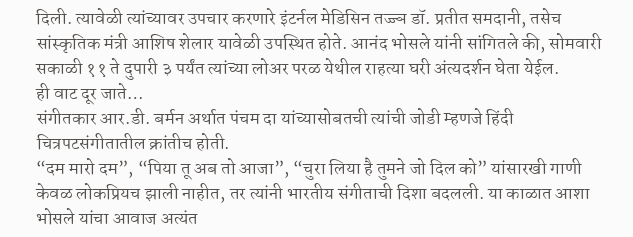दिली. त्यावेळी त्यांच्यावर उपचार करणारे इंटर्नल मेडिसिन तज्ज्ञ डॉ. प्रतीत समदानी, तसेच सांस्कृतिक मंत्री आशिष शेलार यावेळी उपस्थित होते. आनंद भोसले यांनी सांगितले की, सोमवारी सकाळी ११ ते दुपारी ३ पर्यंत त्यांच्या लोअर परळ येथील राहत्या घरी अंत्यदर्शन घेता येईल.
ही वाट दूर जाते…
संगीतकार आर.डी. बर्मन अर्थात पंचम दा यांच्यासोबतची त्यांची जोडी म्हणजे हिंदी चित्रपटसंगीतातील क्रांतीच होती.
“दम मारो दम”, “पिया तू अब तो आजा”, “चुरा लिया है तुमने जो दिल को” यांसारखी गाणी केवळ लोकप्रियच झाली नाहीत, तर त्यांनी भारतीय संगीताची दिशा बदलली. या काळात आशा भोसले यांचा आवाज अत्यंत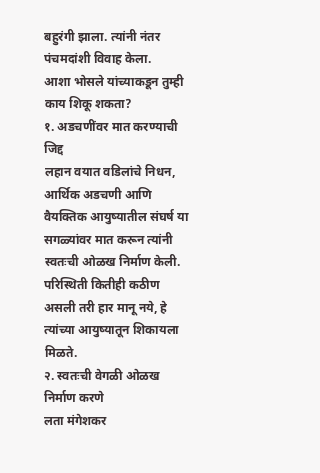बहुरंगी झाला. त्यांनी नंतर पंचमदांशी विवाह केला.
आशा भोसले यांच्याकडून तुम्ही काय शिकू शकता?
१. अडचणींवर मात करण्याची जिद्द
लहान वयात वडिलांचे निधन, आर्थिक अडचणी आणि वैयक्तिक आयुष्यातील संघर्ष या सगळ्यांवर मात करून त्यांनी स्वतःची ओळख निर्माण केली. परिस्थिती कितीही कठीण असली तरी हार मानू नये, हे त्यांच्या आयुष्यातून शिकायला मिळते.
२. स्वतःची वेगळी ओळख निर्माण करणे
लता मंगेशकर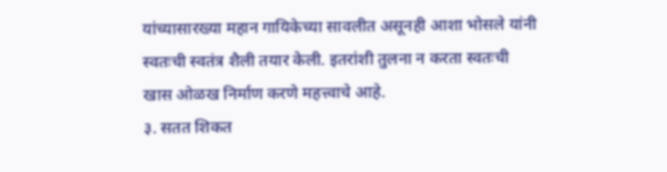यांच्यासारख्या महान गायिकेच्या सावलीत असूनही आशा भोसले यांनी स्वतःची स्वतंत्र शैली तयार केली. इतरांशी तुलना न करता स्वतःची खास ओळख निर्माण करणे महत्त्वाचे आहे.
३. सतत शिकत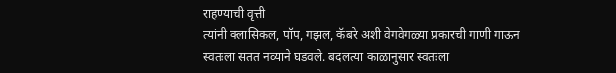राहण्याची वृत्ती
त्यांनी क्लासिकल, पॉप, गझल, कॅबरे अशी वेगवेगळ्या प्रकारची गाणी गाऊन स्वतःला सतत नव्याने घडवले. बदलत्या काळानुसार स्वतःला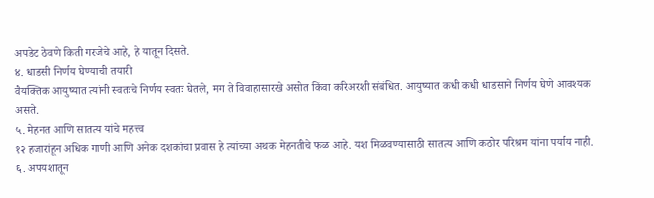अपडेट ठेवणे किती गरजेचे आहे, हे यातून दिसते.
४. धाडसी निर्णय घेण्याची तयारी
वैयक्तिक आयुष्यात त्यांनी स्वतःचे निर्णय स्वतः घेतले, मग ते विवाहासारखे असोत किंवा करिअरशी संबंधित. आयुष्यात कधी कधी धाडसाने निर्णय घेणे आवश्यक असते.
५. मेहनत आणि सातत्य यांचे महत्त्व
१२ हजारांहून अधिक गाणी आणि अनेक दशकांचा प्रवास हे त्यांच्या अथक मेहनतीचे फळ आहे. यश मिळवण्यासाठी सातत्य आणि कठोर परिश्रम यांना पर्याय नाही.
६. अपयशातून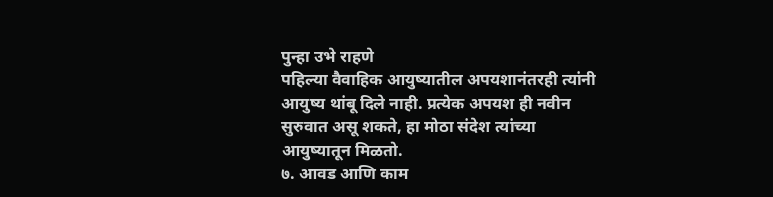पुन्हा उभे राहणे
पहिल्या वैवाहिक आयुष्यातील अपयशानंतरही त्यांनी आयुष्य थांबू दिले नाही. प्रत्येक अपयश ही नवीन सुरुवात असू शकते, हा मोठा संदेश त्यांच्या आयुष्यातून मिळतो.
७. आवड आणि काम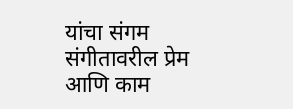यांचा संगम
संगीतावरील प्रेम आणि काम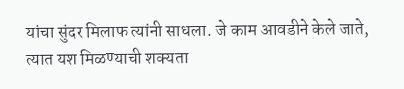यांचा सुंदर मिलाफ त्यांनी साधला. जे काम आवडीने केले जाते, त्यात यश मिळण्याची शक्यता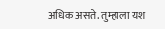अधिक असते. तुम्हाला यश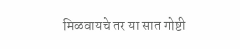मिळवायचे तर या सात गोष्टी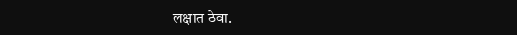लक्षात ठेवा.